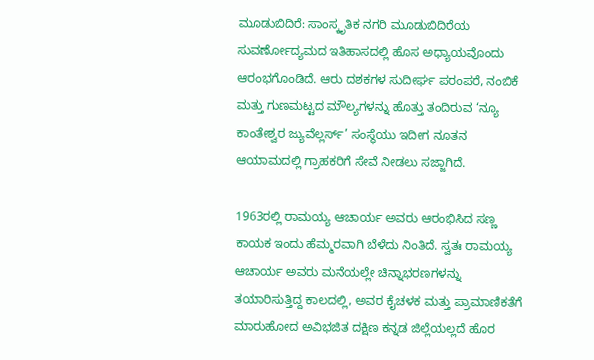ಮೂಡುಬಿದಿರೆ: ಸಾಂಸ್ಕೃತಿಕ ನಗರಿ ಮೂಡುಬಿದಿರೆಯ ಸುವರ್ಣೋದ್ಯಮದ ಇತಿಹಾಸದಲ್ಲಿ ಹೊಸ ಅಧ್ಯಾಯವೊಂದು ಆರಂಭಗೊಂಡಿದೆ. ಆರು ದಶಕಗಳ ಸುದೀರ್ಘ ಪರಂಪರೆ, ನಂಬಿಕೆ ಮತ್ತು ಗುಣಮಟ್ಟದ ಮೌಲ್ಯಗಳನ್ನು ಹೊತ್ತು ತಂದಿರುವ ‘ನ್ಯೂ ಕಾಂತೇಶ್ವರ ಜ್ಯುವೆಲ್ಲರ್ಸ್’ ಸಂಸ್ಥೆಯು ಇದೀಗ ನೂತನ ಆಯಾಮದಲ್ಲಿ ಗ್ರಾಹಕರಿಗೆ ಸೇವೆ ನೀಡಲು ಸಜ್ಜಾಗಿದೆ.

1963ರಲ್ಲಿ ರಾಮಯ್ಯ ಆಚಾರ್ಯ ಅವರು ಆರಂಭಿಸಿದ ಸಣ್ಣ ಕಾಯಕ ಇಂದು ಹೆಮ್ಮರವಾಗಿ ಬೆಳೆದು ನಿಂತಿದೆ. ಸ್ವತಃ ರಾಮಯ್ಯ ಆಚಾರ್ಯ ಅವರು ಮನೆಯಲ್ಲೇ ಚಿನ್ನಾಭರಣಗಳನ್ನು ತಯಾರಿಸುತ್ತಿದ್ದ ಕಾಲದಲ್ಲಿ, ಅವರ ಕೈಚಳಕ ಮತ್ತು ಪ್ರಾಮಾಣಿಕತೆಗೆ ಮಾರುಹೋದ ಅವಿಭಜಿತ ದಕ್ಷಿಣ ಕನ್ನಡ ಜಿಲ್ಲೆಯಲ್ಲದೆ ಹೊರ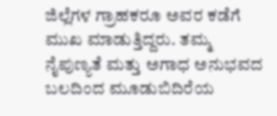ಜಿಲ್ಲೆಗಳ ಗ್ರಾಹಕರೂ ಅವರ ಕಡೆಗೆ ಮುಖ ಮಾಡುತ್ತಿದ್ದರು. ತಮ್ಮ ನೈಪುಣ್ಯತೆ ಮತ್ತು ಅಗಾಧ ಅನುಭವದ ಬಲದಿಂದ ಮೂಡುಬಿದಿರೆಯ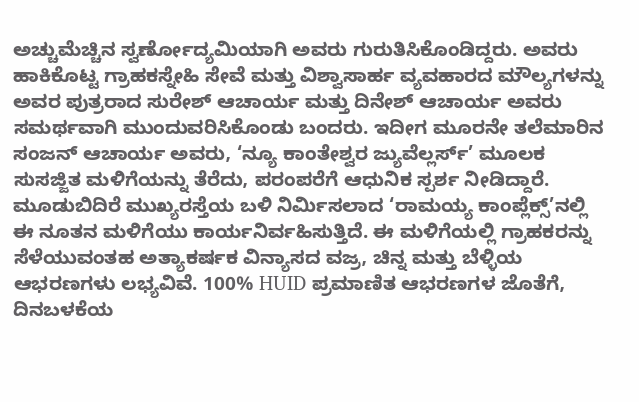ಅಚ್ಚುಮೆಚ್ಚಿನ ಸ್ವರ್ಣೋದ್ಯಮಿಯಾಗಿ ಅವರು ಗುರುತಿಸಿಕೊಂಡಿದ್ದರು. ಅವರು ಹಾಕಿಕೊಟ್ಟ ಗ್ರಾಹಕಸ್ನೇಹಿ ಸೇವೆ ಮತ್ತು ವಿಶ್ವಾಸಾರ್ಹ ವ್ಯವಹಾರದ ಮೌಲ್ಯಗಳನ್ನು ಅವರ ಪುತ್ರರಾದ ಸುರೇಶ್ ಆಚಾರ್ಯ ಮತ್ತು ದಿನೇಶ್ ಆಚಾರ್ಯ ಅವರು ಸಮರ್ಥವಾಗಿ ಮುಂದುವರಿಸಿಕೊಂಡು ಬಂದರು. ಇದೀಗ ಮೂರನೇ ತಲೆಮಾರಿನ ಸಂಜನ್ ಆಚಾರ್ಯ ಅವರು, ‘ನ್ಯೂ ಕಾಂತೇಶ್ವರ ಜ್ಯುವೆಲ್ಲರ್ಸ್’ ಮೂಲಕ ಸುಸಜ್ಜಿತ ಮಳಿಗೆಯನ್ನು ತೆರೆದು, ಪರಂಪರೆಗೆ ಆಧುನಿಕ ಸ್ಪರ್ಶ ನೀಡಿದ್ದಾರೆ. ಮೂಡುಬಿದಿರೆ ಮುಖ್ಯರಸ್ತೆಯ ಬಳಿ ನಿರ್ಮಿಸಲಾದ ‘ರಾಮಯ್ಯ ಕಾಂಪ್ಲೆಕ್ಸ್’ನಲ್ಲಿ ಈ ನೂತನ ಮಳಿಗೆಯು ಕಾರ್ಯನಿರ್ವಹಿಸುತ್ತಿದೆ. ಈ ಮಳಿಗೆಯಲ್ಲಿ ಗ್ರಾಹಕರನ್ನು ಸೆಳೆಯುವಂತಹ ಅತ್ಯಾಕರ್ಷಕ ವಿನ್ಯಾಸದ ವಜ್ರ, ಚಿನ್ನ ಮತ್ತು ಬೆಳ್ಳಿಯ ಆಭರಣಗಳು ಲಭ್ಯವಿವೆ. 100% HUID ಪ್ರಮಾಣಿತ ಆಭರಣಗಳ ಜೊತೆಗೆ, ದಿನಬಳಕೆಯ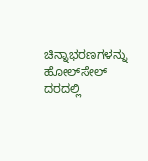ಚಿನ್ನಾಭರಣಗಳನ್ನು ಹೋಲ್‌ಸೇಲ್ ದರದಲ್ಲಿ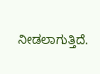ನೀಡಲಾಗುತ್ತಿದೆ.